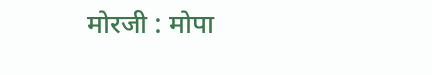मोरजी : मोपा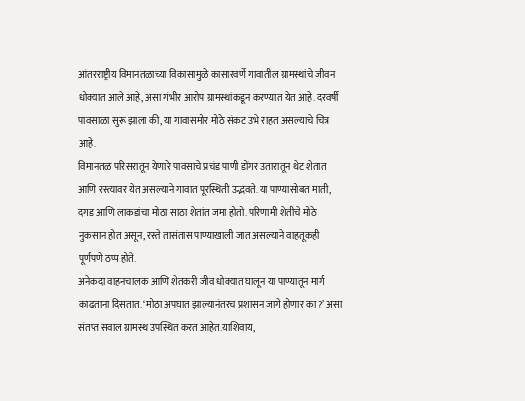आंतरराष्ट्रीय विमानतळाच्या विकासामुळे कासारवर्णे गावातील ग्रामस्थांचे जीवन धोक्यात आले आहे, असा गंभीर आरोप ग्रामस्थांकडून करण्यात येत आहे. दरवर्षी पावसाळा सुरू झाला की, या गावासमोर मोठे संकट उभे राहत असल्याचे चित्र आहे.
विमानतळ परिसरातून येणारे पावसाचे प्रचंड पाणी डोंगर उतारातून थेट शेतात आणि रस्त्यावर येत असल्याने गावात पूरस्थिती उद्भवते. या पाण्यासोबत माती, दगड आणि लाकडांचा मोठा साठा शेतांत जमा होतो. परिणामी शेतीचे मोठे नुकसान होत असून, रस्ते तासंतास पाण्याखाली जात असल्याने वाहतूकही पूर्णपणे ठप्प होते.
अनेकदा वाहनचालक आणि शेतकरी जीव धोक्यात घालून या पाण्यातून मार्ग काढताना दिसतात. ‘मोठा अपघात झाल्यानंतरच प्रशासन जागे होणार का?’ असा संतप्त सवाल ग्रामस्थ उपस्थित करत आहेत.याशिवाय,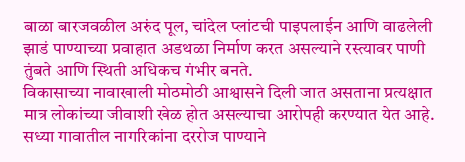बाळा बारजवळील अरुंद पूल, चांदेल प्लांटची पाइपलाईन आणि वाढलेली झाडं पाण्याच्या प्रवाहात अडथळा निर्माण करत असल्याने रस्त्यावर पाणी तुंबते आणि स्थिती अधिकच गंभीर बनते.
विकासाच्या नावाखाली मोठमोठी आश्वासने दिली जात असताना प्रत्यक्षात मात्र लोकांच्या जीवाशी खेळ होत असल्याचा आरोपही करण्यात येत आहे. सध्या गावातील नागरिकांना दररोज पाण्याने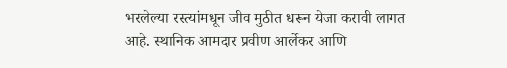भरलेल्या रस्त्यांमधून जीव मुठीत धरून येजा करावी लागत आहे. स्थानिक आमदार प्रवीण आर्लेकर आणि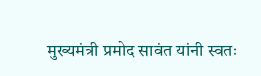मुख्यमंत्री प्रमोद सावंत यांनी स्वतः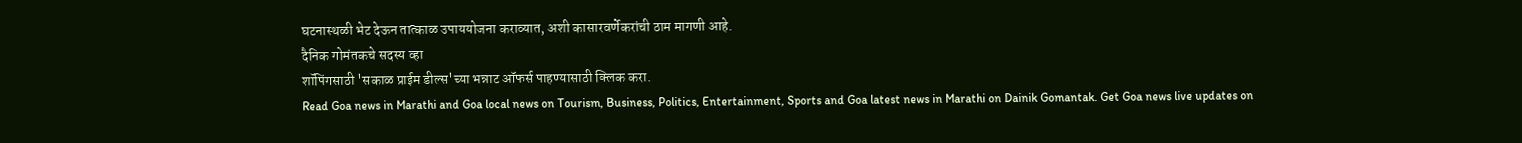घटनास्थळी भेट देऊन तात्काळ उपाययोजना कराव्यात, अशी कासारवर्णेकरांची ठाम मागणी आहे.
दैनिक गोमंतकचे सदस्य व्हा
शॉपिंगसाठी 'सकाळ प्राईम डील्स'च्या भन्नाट ऑफर्स पाहण्यासाठी क्लिक करा.
Read Goa news in Marathi and Goa local news on Tourism, Business, Politics, Entertainment, Sports and Goa latest news in Marathi on Dainik Gomantak. Get Goa news live updates on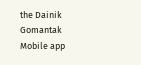the Dainik Gomantak Mobile app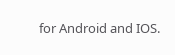for Android and IOS.